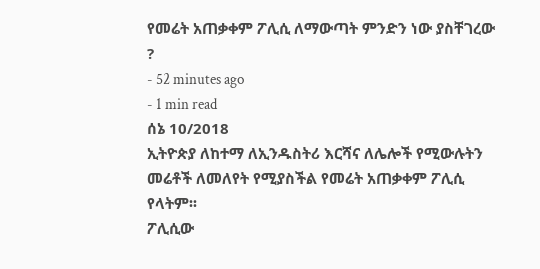የመሬት አጠቃቀም ፖሊሲ ለማውጣት ምንድን ነው ያስቸገረው ?
- 52 minutes ago
- 1 min read
ሰኔ 10/2018
ኢትዮጵያ ለከተማ ለኢንዱስትሪ እርሻና ለሌሎች የሚውሉትን መሬቶች ለመለየት የሚያስችል የመሬት አጠቃቀም ፖሊሲ የላትም፡፡
ፖሊሲው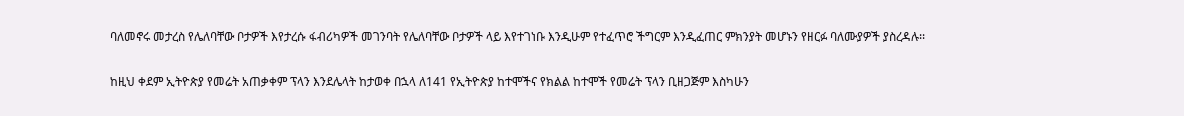ባለመኖሩ መታረስ የሌለባቸው ቦታዎች እየታረሱ ፋብሪካዎች መገንባት የሌለባቸው ቦታዎች ላይ እየተገነቡ እንዲሁም የተፈጥሮ ችግርም እንዲፈጠር ምክንያት መሆኑን የዘርፉ ባለሙያዎች ያስረዳሉ፡፡

ከዚህ ቀደም ኢትዮጵያ የመሬት አጠቃቀም ፕላን እንደሌላት ከታወቀ በኋላ ለ141 የኢትዮጵያ ከተሞችና የክልል ከተሞች የመሬት ፕላን ቢዘጋጅም እስካሁን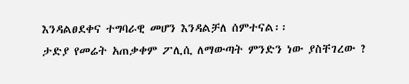እንዳልፀደቀና ተግባራዊ መሆን እንዳልቻለ ሰምተናል፡፡
ታድያ የመሬት አጠቃቀም ፖሊሲ ለማውጣት ምንድን ነው ያስቸገረው ?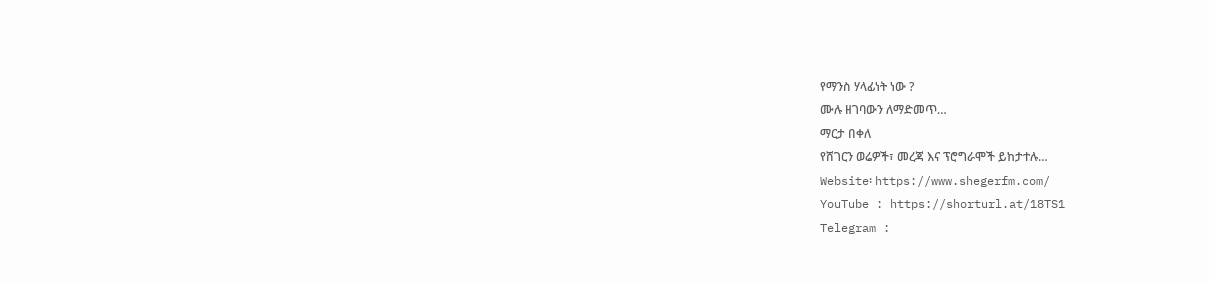የማንስ ሃላፊነት ነው ?
ሙሉ ዘገባውን ለማድመጥ…
ማርታ በቀለ
የሸገርን ወሬዎች፣ መረጃ እና ፕሮግራሞች ይከታተሉ…
Website፡ https://www.shegerfm.com/
YouTube : https://shorturl.at/18TS1
Telegram :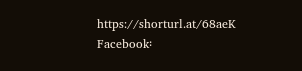https://shorturl.at/68aeK
Facebook፡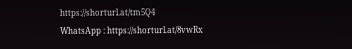https://shorturl.at/tm5Q4
WhatsApp : https://shorturl.at/8vwRx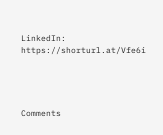LinkedIn: https://shorturl.at/Vfe6i




Comments